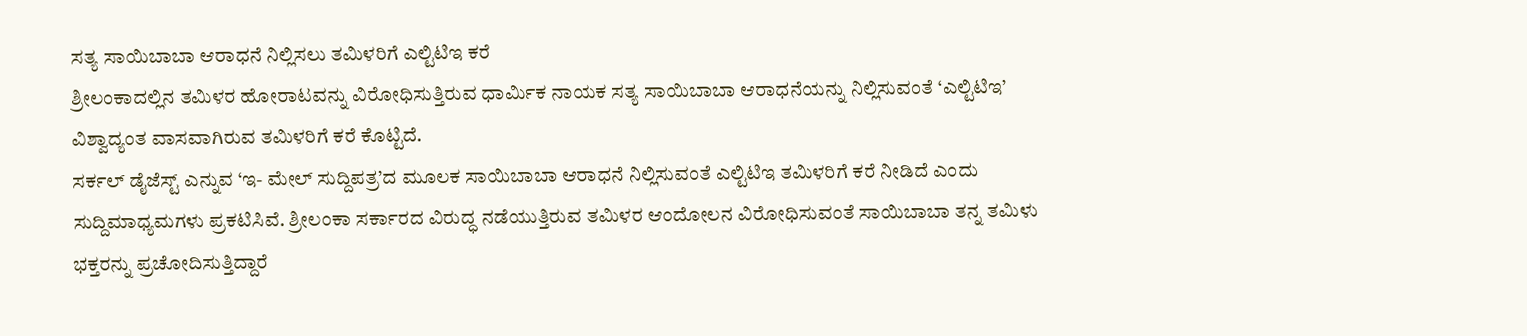ಸತ್ಯ ಸಾಯಿಬಾಬಾ ಆರಾಧನೆ ನಿಲ್ಲಿಸಲು ತಮಿಳರಿಗೆ ಎಲ್ಟಿಟಿಇ ಕರೆ
ಶ್ರೀಲಂಕಾದಲ್ಲಿನ ತಮಿಳರ ಹೋರಾಟವನ್ನು ವಿರೋಧಿಸುತ್ತಿರುವ ಧಾರ್ಮಿಕ ನಾಯಕ ಸತ್ಯ ಸಾಯಿಬಾಬಾ ಆರಾಧನೆಯನ್ನು ನಿಲ್ಲಿಸುವಂತೆ ‘ಎಲ್ಟಿಟಿಇ’ ವಿಶ್ವಾದ್ಯಂತ ವಾಸವಾಗಿರುವ ತಮಿಳರಿಗೆ ಕರೆ ಕೊಟ್ಟಿದೆ.
ಸರ್ಕಲ್ ಡೈಜೆಸ್ಟ್ ಎನ್ನುವ ‘ಇ- ಮೇಲ್ ಸುದ್ದಿಪತ್ರ’ದ ಮೂಲಕ ಸಾಯಿಬಾಬಾ ಆರಾಧನೆ ನಿಲ್ಲಿಸುವಂತೆ ಎಲ್ಟಿಟಿಇ ತಮಿಳರಿಗೆ ಕರೆ ನೀಡಿದೆ ಎಂದು ಸುದ್ದಿಮಾಧ್ಯಮಗಳು ಪ್ರಕಟಿಸಿವೆ. ಶ್ರೀಲಂಕಾ ಸರ್ಕಾರದ ವಿರುದ್ಧ ನಡೆಯುತ್ತಿರುವ ತಮಿಳರ ಆಂದೋಲನ ವಿರೋಧಿಸುವಂತೆ ಸಾಯಿಬಾಬಾ ತನ್ನ ತಮಿಳು ಭಕ್ತರನ್ನು ಪ್ರಚೋದಿಸುತ್ತಿದ್ದಾರೆ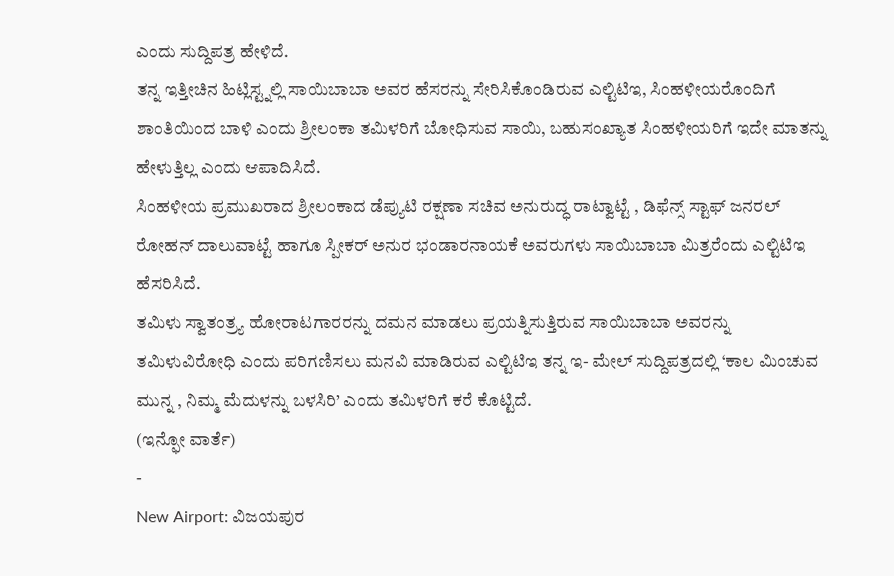ಎಂದು ಸುದ್ದಿಪತ್ರ ಹೇಳಿದೆ.
ತನ್ನ ಇತ್ತೀಚಿನ ಹಿಟ್ಲಿಸ್ಟ್ನಲ್ಲಿ ಸಾಯಿಬಾಬಾ ಅವರ ಹೆಸರನ್ನು ಸೇರಿಸಿಕೊಂಡಿರುವ ಎಲ್ಟಿಟಿಇ, ಸಿಂಹಳೀಯರೊಂದಿಗೆ ಶಾಂತಿಯಿಂದ ಬಾಳಿ ಎಂದು ಶ್ರೀಲಂಕಾ ತಮಿಳರಿಗೆ ಬೋಧಿಸುವ ಸಾಯಿ, ಬಹುಸಂಖ್ಯಾತ ಸಿಂಹಳೀಯರಿಗೆ ಇದೇ ಮಾತನ್ನು ಹೇಳುತ್ತಿಲ್ಲ ಎಂದು ಆಪಾದಿಸಿದೆ.
ಸಿಂಹಳೀಯ ಪ್ರಮುಖರಾದ ಶ್ರೀಲಂಕಾದ ಡೆಪ್ಯುಟಿ ರಕ್ಷಣಾ ಸಚಿವ ಅನುರುದ್ಧ ರಾಟ್ವಾಟ್ಟೆ , ಡಿಫೆನ್ಸ್ ಸ್ಟಾಫ್ ಜನರಲ್ ರೋಹನ್ ದಾಲುವಾಟ್ಟೆ ಹಾಗೂ ಸ್ಪೀಕರ್ ಅನುರ ಭಂಡಾರನಾಯಕೆ ಅವರುಗಳು ಸಾಯಿಬಾಬಾ ಮಿತ್ರರೆಂದು ಎಲ್ಟಿಟಿಇ ಹೆಸರಿಸಿದೆ.
ತಮಿಳು ಸ್ವಾತಂತ್ರ್ಯ ಹೋರಾಟಗಾರರನ್ನು ದಮನ ಮಾಡಲು ಪ್ರಯತ್ನಿಸುತ್ತಿರುವ ಸಾಯಿಬಾಬಾ ಅವರನ್ನು ತಮಿಳುವಿರೋಧಿ ಎಂದು ಪರಿಗಣಿಸಲು ಮನವಿ ಮಾಡಿರುವ ಎಲ್ಟಿಟಿಇ ತನ್ನ ಇ- ಮೇಲ್ ಸುದ್ದಿಪತ್ರದಲ್ಲಿ ‘ಕಾಲ ಮಿಂಚುವ ಮುನ್ನ , ನಿಮ್ಮ ಮೆದುಳನ್ನು ಬಳಸಿರಿ’ ಎಂದು ತಮಿಳರಿಗೆ ಕರೆ ಕೊಟ್ಟಿದೆ.
(ಇನ್ಫೋ ವಾರ್ತೆ)
-
New Airport: ವಿಜಯಪುರ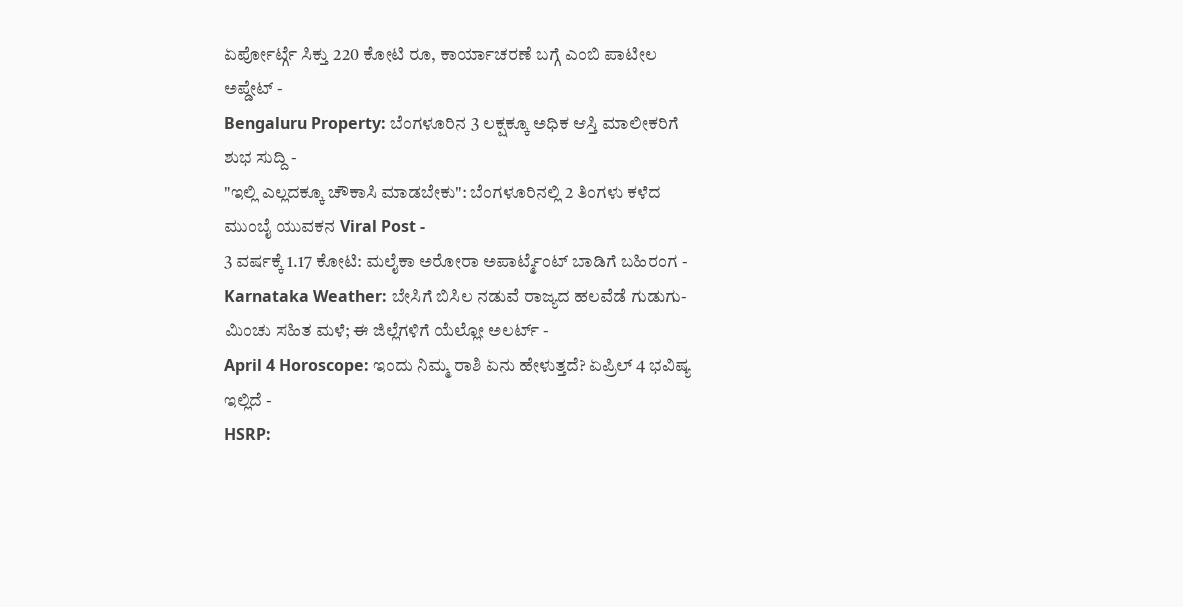ಏರ್ಪೋರ್ಟ್ಗೆ ಸಿಕ್ತು 220 ಕೋಟಿ ರೂ, ಕಾರ್ಯಾಚರಣೆ ಬಗ್ಗೆ ಎಂಬಿ ಪಾಟೀಲ ಅಪ್ಡೇಟ್ -
Bengaluru Property: ಬೆಂಗಳೂರಿನ 3 ಲಕ್ಷಕ್ಕೂ ಅಧಿಕ ಆಸ್ತಿ ಮಾಲೀಕರಿಗೆ ಶುಭ ಸುದ್ದಿ -
"ಇಲ್ಲಿ ಎಲ್ಲದಕ್ಕೂ ಚೌಕಾಸಿ ಮಾಡಬೇಕು": ಬೆಂಗಳೂರಿನಲ್ಲಿ 2 ತಿಂಗಳು ಕಳೆದ ಮುಂಬೈ ಯುವಕನ Viral Post -
3 ವರ್ಷಕ್ಕೆ 1.17 ಕೋಟಿ: ಮಲೈಕಾ ಅರೋರಾ ಅಪಾರ್ಟ್ಮೆಂಟ್ ಬಾಡಿಗೆ ಬಹಿರಂಗ -
Karnataka Weather: ಬೇಸಿಗೆ ಬಿಸಿಲ ನಡುವೆ ರಾಜ್ಯದ ಹಲವೆಡೆ ಗುಡುಗು-ಮಿಂಚು ಸಹಿತ ಮಳೆ; ಈ ಜಿಲ್ಲೆಗಳಿಗೆ ಯೆಲ್ಲೋ ಅಲರ್ಟ್ -
April 4 Horoscope: ಇಂದು ನಿಮ್ಮ ರಾಶಿ ಏನು ಹೇಳುತ್ತದೆ? ಏಪ್ರಿಲ್ 4 ಭವಿಷ್ಯ ಇಲ್ಲಿದೆ -
HSRP: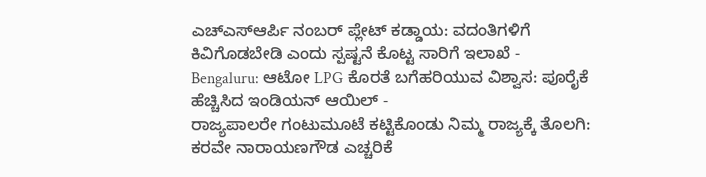ಎಚ್ಎಸ್ಆರ್ಪಿ ನಂಬರ್ ಪ್ಲೇಟ್ ಕಡ್ಡಾಯ: ವದಂತಿಗಳಿಗೆ ಕಿವಿಗೊಡಬೇಡಿ ಎಂದು ಸ್ಪಷ್ಟನೆ ಕೊಟ್ಟ ಸಾರಿಗೆ ಇಲಾಖೆ -
Bengaluru: ಆಟೋ LPG ಕೊರತೆ ಬಗೆಹರಿಯುವ ವಿಶ್ವಾಸ: ಪೂರೈಕೆ ಹೆಚ್ಚಿಸಿದ ಇಂಡಿಯನ್ ಆಯಿಲ್ -
ರಾಜ್ಯಪಾಲರೇ ಗಂಟುಮೂಟೆ ಕಟ್ಟಿಕೊಂಡು ನಿಮ್ಮ ರಾಜ್ಯಕ್ಕೆ ತೊಲಗಿ: ಕರವೇ ನಾರಾಯಣಗೌಡ ಎಚ್ಚರಿಕೆ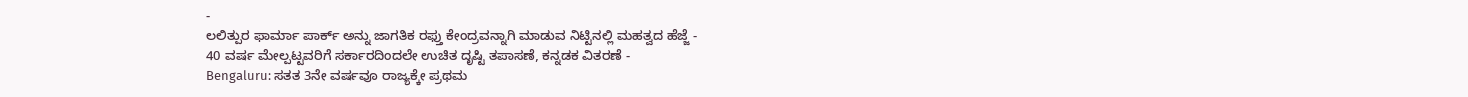-
ಲಲಿತ್ಪುರ ಫಾರ್ಮಾ ಪಾರ್ಕ್ ಅನ್ನು ಜಾಗತಿಕ ರಫ್ತು ಕೇಂದ್ರವನ್ನಾಗಿ ಮಾಡುವ ನಿಟ್ಟಿನಲ್ಲಿ ಮಹತ್ವದ ಹೆಜ್ಜೆ -
40 ವರ್ಷ ಮೇಲ್ಪಟ್ಟವರಿಗೆ ಸರ್ಕಾರದಿಂದಲೇ ಉಚಿತ ದೃಷ್ಟಿ ತಪಾಸಣೆ, ಕನ್ನಡಕ ವಿತರಣೆ -
Bengaluru: ಸತತ 3ನೇ ವರ್ಷವೂ ರಾಜ್ಯಕ್ಕೇ ಪ್ರಥಮ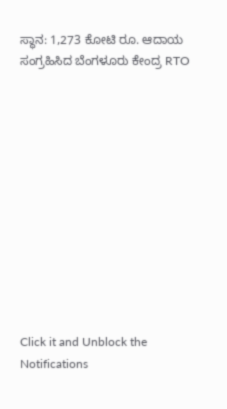ಸ್ಥಾನ: 1,273 ಕೋಟಿ ರೂ. ಆದಾಯ ಸಂಗ್ರಹಿಸಿದ ಬೆಂಗಳೂರು ಕೇಂದ್ರ RTO












Click it and Unblock the Notifications